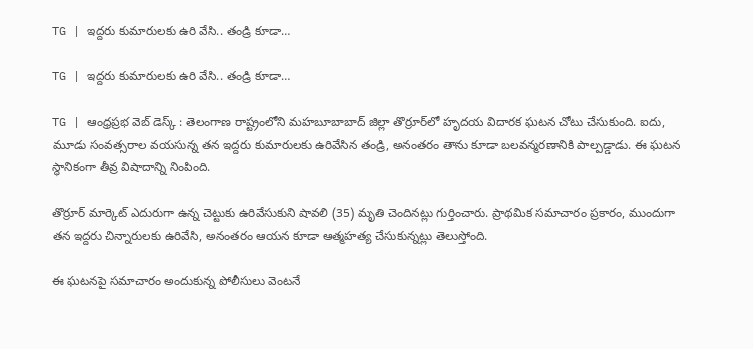TG | ఇద్దరు కుమారులకు ఉరి వేసి.. తండ్రి కూడా…

TG | ఇద్దరు కుమారులకు ఉరి వేసి.. తండ్రి కూడా…

TG | ఆంధ్రప్రభ వెబ్ డెస్క్ : తెలంగాణ రాష్ట్రంలోని మహబూబాబాద్ జిల్లా తొర్రూర్‌లో హృదయ విదారక ఘటన చోటు చేసుకుంది. ఐదు, మూడు సంవత్సరాల వయసున్న తన ఇద్దరు కుమారులకు ఉరివేసిన తండ్రి, అనంతరం తాను కూడా బలవన్మరణానికి పాల్పడ్డాడు. ఈ ఘటన స్థానికంగా తీవ్ర విషాదాన్ని నింపింది.

తొర్రూర్ మార్కెట్ ఎదురుగా ఉన్న చెట్టుకు ఉరివేసుకుని షావలి (35) మృతి చెందినట్లు గుర్తించారు. ప్రాథమిక సమాచారం ప్రకారం, ముందుగా తన ఇద్దరు చిన్నారులకు ఉరివేసి, అనంతరం ఆయన కూడా ఆత్మహత్య చేసుకున్నట్లు తెలుస్తోంది.

ఈ ఘటనపై సమాచారం అందుకున్న పోలీసులు వెంటనే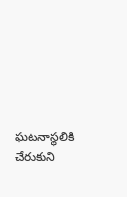ఘటనాస్థలికి చేరుకుని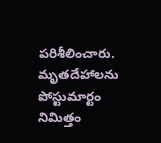పరిశీలించారు. మృతదేహాలను పోస్టుమార్టం నిమిత్తం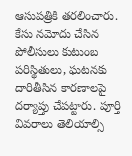ఆసుపత్రికి తరలించారు. కేసు నమోదు చేసిన పోలీసులు కుటుంబ పరిస్థితులు, ఘటనకు దారితీసిన కారణాలపై దర్యాప్తు చేపట్టారు. పూర్తి వివరాలు తెలియాల్సి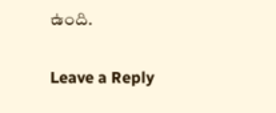ఉంది.

Leave a Reply